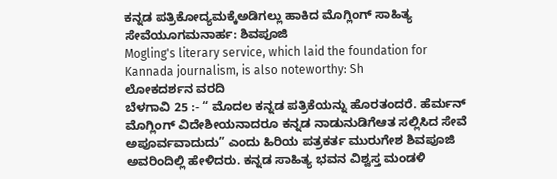ಕನ್ನಡ ಪತ್ರಿಕೋದ್ಯಮಕ್ಕೆಅಡಿಗಲ್ಲು ಹಾಕಿದ ಮೊಗ್ಲಿಂಗ್ ಸಾಹಿತ್ಯ ಸೇವೆಯೂಗಮನಾರ್ಹ: ಶಿವಪೂಜಿ
Mogling's literary service, which laid the foundation for Kannada journalism, is also noteworthy: Sh
ಲೋಕದರ್ಶನ ವರದಿ
ಬೆಳಗಾವಿ 25 :- “ ಮೊದಲ ಕನ್ನಡ ಪತ್ರಿಕೆಯನ್ನು ಹೊರತಂದರೆ. ಹೆರ್ಮನ್ ಮೊಗ್ಲಿಂಗ್ ವಿದೇಶೀಯನಾದರೂ ಕನ್ನಡ ನಾಡುನುಡಿಗೆಆತ ಸಲ್ಲಿಸಿದ ಸೇವೆ ಅಪೂರ್ವವಾದುದು” ಎಂದು ಹಿರಿಯ ಪತ್ರಕರ್ತ ಮುರುಗೇಶ ಶಿವಪೂಜಿ ಅವರಿಂದಿಲ್ಲಿ ಹೇಳಿದರು. ಕನ್ನಡ ಸಾಹಿತ್ಯ ಭವನ ವಿಶ್ವಸ್ತ ಮಂಡಳಿ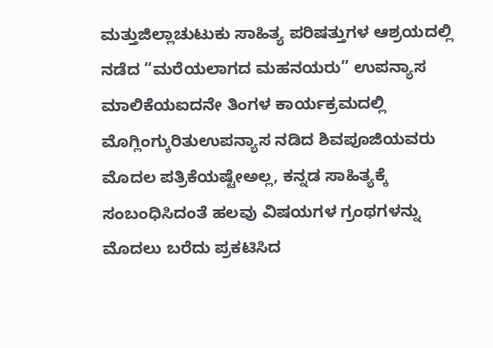ಮತ್ತುಜಿಲ್ಲಾಚುಟುಕು ಸಾಹಿತ್ಯ ಪರಿಷತ್ತುಗಳ ಆಶ್ರಯದಲ್ಲಿ ನಡೆದ “ಮರೆಯಲಾಗದ ಮಹನಯರು” ಉಪನ್ಯಾಸ ಮಾಲಿಕೆಯಐದನೇ ತಿಂಗಳ ಕಾರ್ಯಕ್ರಮದಲ್ಲಿ ಮೊಗ್ಲಿಂಗ್ಕುರಿತುಉಪನ್ಯಾಸ ನಡಿದ ಶಿವಪೂಜಿಯವರು ಮೊದಲ ಪತ್ರಿಕೆಯಷ್ಟೇಅಲ್ಲ, ಕನ್ನಡ ಸಾಹಿತ್ಯಕ್ಕೆ ಸಂಬಂಧಿಸಿದಂತೆ ಹಲವು ವಿಷಯಗಳ ಗ್ರಂಥಗಳನ್ನು ಮೊದಲು ಬರೆದು ಪ್ರಕಟಿಸಿದ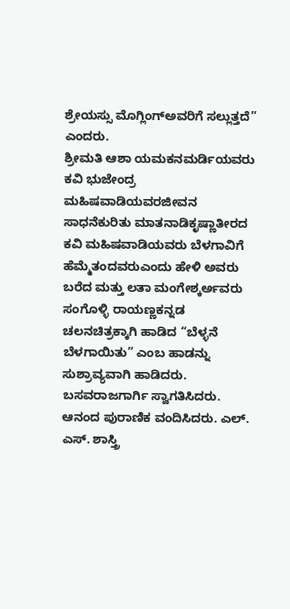ಶ್ರೇಯಸ್ಸು ಮೊಗ್ಲಿಂಗ್ಅವರಿಗೆ ಸಲ್ಲುತ್ತದೆ” ಎಂದರು.
ಶ್ರೀಮತಿ ಆಶಾ ಯಮಕನಮರ್ಡಿಯವರು ಕವಿ ಭುಜೇಂದ್ರ ಮಹಿಷವಾಡಿಯವರಜೀವನ ಸಾಧನೆಕುರಿತು ಮಾತನಾಡಿಕೃಷ್ಣಾತೀರದ ಕವಿ ಮಹಿಷವಾಡಿಯವರು ಬೆಳಗಾವಿಗೆ ಹೆಮ್ಮೆತಂದವರುಎಂದು ಹೇಳಿ ಅವರು ಬರೆದ ಮತ್ತು ಲತಾ ಮಂಗೇಶ್ಕರ್ಅವರು ಸಂಗೊಳ್ಳಿ ರಾಯಣ್ಣಕನ್ನಡ ಚಲನಚಿತ್ರಕ್ಕಾಗಿ ಹಾಡಿದ “ಬೆಳ್ಳನೆ ಬೆಳಗಾಯಿತು” ಎಂಬ ಹಾಡನ್ನು ಸುಶ್ರಾವ್ಯವಾಗಿ ಹಾಡಿದರು.
ಬಸವರಾಜಗಾರ್ಗಿ ಸ್ವಾಗತಿಸಿದರು. ಆನಂದ ಪುರಾಣಿಕ ವಂದಿಸಿದರು. ಎಲ್. ಎಸ್. ಶಾಸ್ತ್ರಿ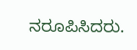ನರೂಪಿಸಿದರು.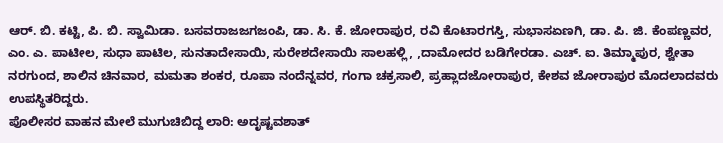ಆರ್. ಬಿ. ಕಟ್ಟಿ, ಪಿ. ಬಿ. ಸ್ವಾಮಿಡಾ. ಬಸವರಾಜಜಗಜಂಪಿ, ಡಾ. ಸಿ. ಕೆ. ಜೋರಾಪುರ, ರವಿ ಕೊಟಾರಗಸ್ತಿ, ಸುಭಾಸಏಣಗಿ, ಡಾ. ಪಿ. ಜಿ. ಕೆಂಪಣ್ಣವರ, ಎಂ. ಎ. ಪಾಟೀಲ, ಸುಧಾ ಪಾಟಿಲ, ಸುನತಾದೇಸಾಯಿ, ಸುರೇಶದೇಸಾಯಿ ಸಾಲಹಳ್ಲಿ, ,ದಾಮೋದರ ಬಡಿಗೇರಡಾ. ಎಚ್. ಐ. ತಿಮ್ಮಾಪುರ, ಶ್ವೇತಾ ನರಗುಂದ, ಶಾಲಿನ ಚಿನವಾರ, ಮಮತಾ ಶಂಕರ, ರೂಪಾ ನಂದೆನ್ನವರ, ಗಂಗಾ ಚಕ್ರಸಾಲಿ, ಪ್ರಹ್ಲಾದಜೋರಾಪುರ, ಕೇಶವ ಜೋರಾಪುರ ಮೊದಲಾದವರು ಉಪಸ್ಥಿತರಿದ್ದರು.
ಪೊಲೀಸರ ವಾಹನ ಮೇಲೆ ಮುಗುಚಿಬಿದ್ದ ಲಾರಿ: ಅದೃಷ್ಟವಶಾತ್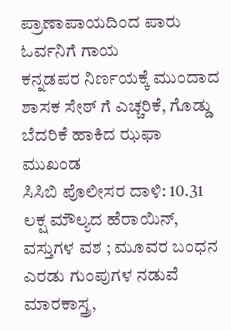ಪ್ರಾಣಾಪಾಯದಿಂದ ಪಾರು ಓರ್ವನಿಗೆ ಗಾಯ
ಕನ್ನಡಪರ ನಿರ್ಣಯಕ್ಕೆ ಮುಂದಾದ ಶಾಸಕ ಸೇಠ್ ಗೆ ಎಚ್ಚರಿಕೆ, ಗೊಡ್ಡು ಬೆದರಿಕೆ ಹಾಕಿದ ಝಫಾ ಮುಖಂಡ
ಸಿಸಿಬಿ ಪೊಲೀಸರ ದಾಳಿ: 10.31 ಲಕ್ಷ ಮೌಲ್ಯದ ಹೆರಾಯಿನ್, ವಸ್ತುಗಳ ವಶ ; ಮೂವರ ಬಂಧನ
ಎರಡು ಗುಂಪುಗಳ ನಡುವೆ ಮಾರಕಾಸ್ತ್ರ,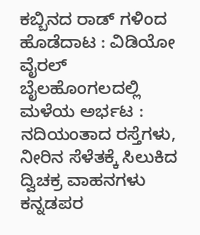ಕಬ್ಬಿನದ ರಾಡ್ ಗಳಿಂದ ಹೊಡೆದಾಟ : ವಿಡಿಯೋ ವೈರಲ್
ಬೈಲಹೊಂಗಲದಲ್ಲಿ ಮಳೆಯ ಅರ್ಭಟ : ನದಿಯಂತಾದ ರಸ್ತೆಗಳು, ನೀರಿನ ಸೆಳೆತಕ್ಕೆ ಸಿಲುಕಿದ ದ್ವಿಚಕ್ರ ವಾಹನಗಳು
ಕನ್ನಡಪರ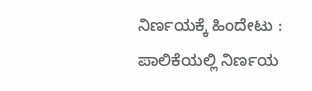ನಿರ್ಣಯಕ್ಕೆ ಹಿಂದೇಟು : ಪಾಲಿಕೆಯಲ್ಲಿ ನಿರ್ಣಯ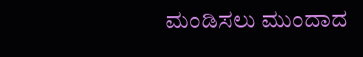ಮಂಡಿಸಲು ಮುಂದಾದ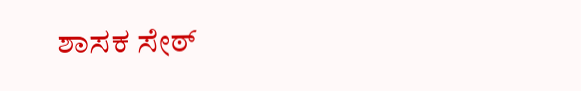ಶಾಸಕ ಸೇಠ್